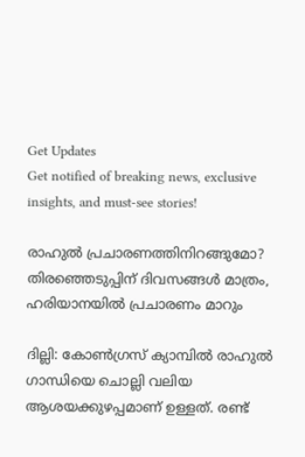Get Updates
Get notified of breaking news, exclusive insights, and must-see stories!

രാഹുല്‍ പ്രചാരണത്തിനിറങ്ങുമോ? തിരഞ്ഞെടുപ്പിന് ദിവസങ്ങള്‍ മാത്രം, ഹരിയാനയില്‍ പ്രചാരണം മാറും

ദില്ലി: കോണ്‍ഗ്രസ് ക്യാമ്പില്‍ രാഹുല്‍ ഗാന്ധിയെ ചൊല്ലി വലിയ ആശയക്കുഴപ്പമാണ് ഉള്ളത്. രണ്ട്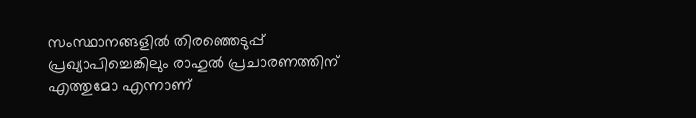സംസ്ഥാനങ്ങളില്‍ തിരഞ്ഞെടുപ്പ് പ്രഖ്യാപിച്ചെങ്കിലും രാഹുല്‍ പ്രചാരണത്തിന് എത്തുമോ എന്നാണ്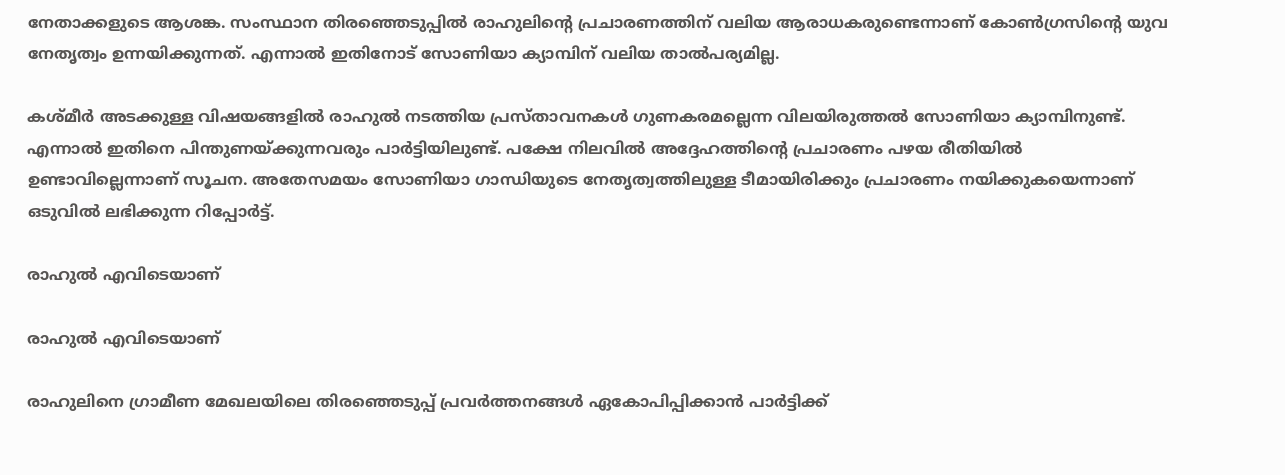നേതാക്കളുടെ ആശങ്ക. സംസ്ഥാന തിരഞ്ഞെടുപ്പില്‍ രാഹുലിന്റെ പ്രചാരണത്തിന് വലിയ ആരാധകരുണ്ടെന്നാണ് കോണ്‍ഗ്രസിന്റെ യുവ നേതൃത്വം ഉന്നയിക്കുന്നത്. എന്നാല്‍ ഇതിനോട് സോണിയാ ക്യാമ്പിന് വലിയ താല്‍പര്യമില്ല.

കശ്മീര്‍ അടക്കുള്ള വിഷയങ്ങളില്‍ രാഹുല്‍ നടത്തിയ പ്രസ്താവനകള്‍ ഗുണകരമല്ലെന്ന വിലയിരുത്തല്‍ സോണിയാ ക്യാമ്പിനുണ്ട്. എന്നാല്‍ ഇതിനെ പിന്തുണയ്ക്കുന്നവരും പാര്‍ട്ടിയിലുണ്ട്. പക്ഷേ നിലവില്‍ അദ്ദേഹത്തിന്റെ പ്രചാരണം പഴയ രീതിയില്‍ ഉണ്ടാവില്ലെന്നാണ് സൂചന. അതേസമയം സോണിയാ ഗാന്ധിയുടെ നേതൃത്വത്തിലുള്ള ടീമായിരിക്കും പ്രചാരണം നയിക്കുകയെന്നാണ് ഒടുവില്‍ ലഭിക്കുന്ന റിപ്പോര്‍ട്ട്.

രാഹുല്‍ എവിടെയാണ്

രാഹുല്‍ എവിടെയാണ്

രാഹുലിനെ ഗ്രാമീണ മേഖലയിലെ തിരഞ്ഞെടുപ്പ് പ്രവര്‍ത്തനങ്ങള്‍ ഏകോപിപ്പിക്കാന്‍ പാര്‍ട്ടിക്ക്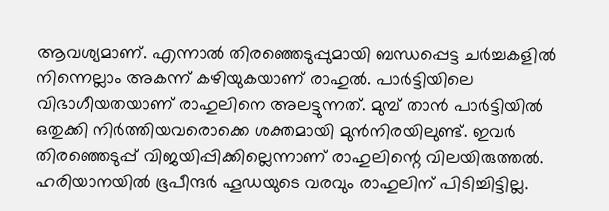ആവശ്യമാണ്. എന്നാല്‍ തിരഞ്ഞെടുപ്പുമായി ബന്ധപ്പെട്ട ചര്‍ച്ചകളില്‍ നിന്നെല്ലാം അകന്ന് കഴിയുകയാണ് രാഹുല്‍. പാര്‍ട്ടിയിലെ വിഭാഗീയതയാണ് രാഹുലിനെ അലട്ടുന്നത്. മുമ്പ് താന്‍ പാര്‍ട്ടിയില്‍ ഒതുക്കി നിര്‍ത്തിയവരൊക്കെ ശക്തമായി മുന്‍നിരയിലുണ്ട്. ഇവര്‍ തിരഞ്ഞെടുപ്പ് വിജയിപ്പിക്കില്ലെന്നാണ് രാഹുലിന്റെ വിലയിരുത്തല്‍. ഹരിയാനയില്‍ ഭൂപീന്ദര്‍ ഹൂഡയുടെ വരവും രാഹുലിന് പിടിച്ചിട്ടില്ല.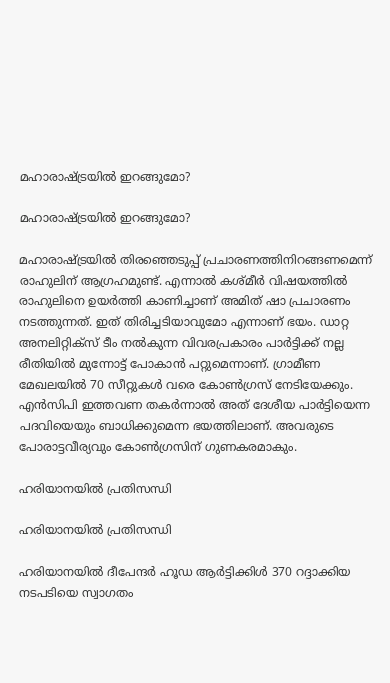മഹാരാഷ്ട്രയില്‍ ഇറങ്ങുമോ?

മഹാരാഷ്ട്രയില്‍ ഇറങ്ങുമോ?

മഹാരാഷ്ട്രയില്‍ തിരഞ്ഞെടുപ്പ് പ്രചാരണത്തിനിറങ്ങണമെന്ന് രാഹുലിന് ആഗ്രഹമുണ്ട്. എന്നാല്‍ കശ്മീര്‍ വിഷയത്തില്‍ രാഹുലിനെ ഉയര്‍ത്തി കാണിച്ചാണ് അമിത് ഷാ പ്രചാരണം നടത്തുന്നത്. ഇത് തിരിച്ചടിയാവുമോ എന്നാണ് ഭയം. ഡാറ്റ അനലിറ്റിക്‌സ് ടീം നല്‍കുന്ന വിവരപ്രകാരം പാര്‍ട്ടിക്ക് നല്ല രീതിയില്‍ മുന്നോട്ട് പോകാന്‍ പറ്റുമെന്നാണ്. ഗ്രാമീണ മേഖലയില്‍ 70 സീറ്റുകള്‍ വരെ കോണ്‍ഗ്രസ് നേടിയേക്കും. എന്‍സിപി ഇത്തവണ തകര്‍ന്നാല്‍ അത് ദേശീയ പാര്‍ട്ടിയെന്ന പദവിയെയും ബാധിക്കുമെന്ന ഭയത്തിലാണ്. അവരുടെ പോരാട്ടവീര്യവും കോണ്‍ഗ്രസിന് ഗുണകരമാകും.

ഹരിയാനയില്‍ പ്രതിസന്ധി

ഹരിയാനയില്‍ പ്രതിസന്ധി

ഹരിയാനയില്‍ ദീപേന്ദര്‍ ഹൂഡ ആര്‍ട്ടിക്കിള്‍ 370 റദ്ദാക്കിയ നടപടിയെ സ്വാഗതം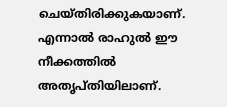ചെയ്തിരിക്കുകയാണ്. എന്നാല്‍ രാഹുല്‍ ഈ നീക്കത്തില്‍ അതൃപ്തിയിലാണ്.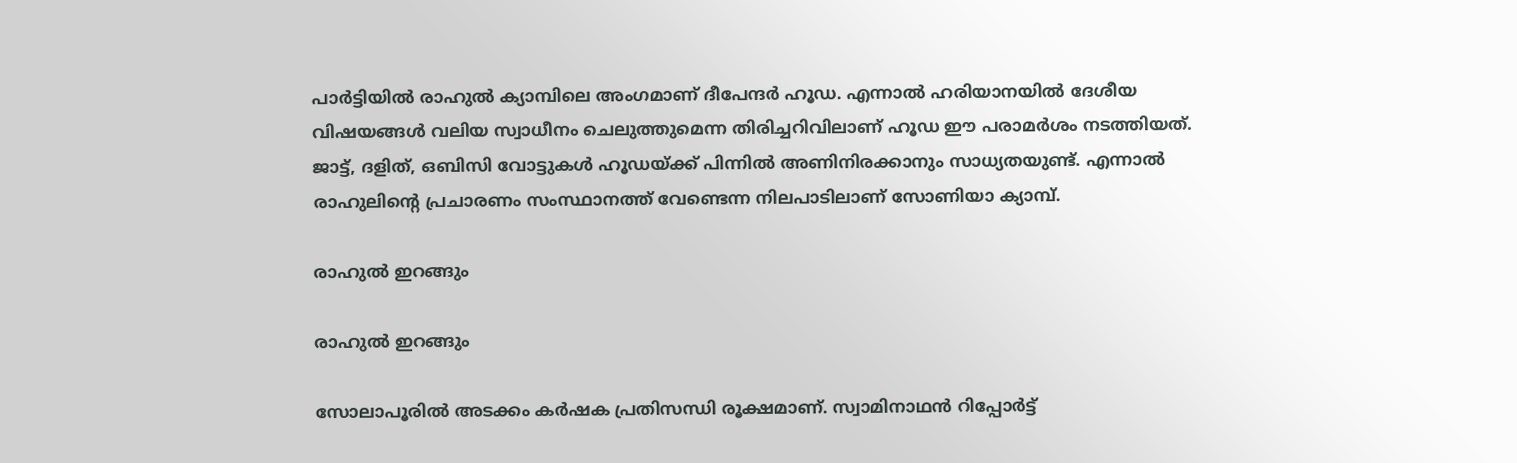പാര്‍ട്ടിയില്‍ രാഹുല്‍ ക്യാമ്പിലെ അംഗമാണ് ദീപേന്ദര്‍ ഹൂഡ. എന്നാല്‍ ഹരിയാനയില്‍ ദേശീയ വിഷയങ്ങള്‍ വലിയ സ്വാധീനം ചെലുത്തുമെന്ന തിരിച്ചറിവിലാണ് ഹൂഡ ഈ പരാമര്‍ശം നടത്തിയത്. ജാട്ട്, ദളിത്, ഒബിസി വോട്ടുകള്‍ ഹൂഡയ്ക്ക് പിന്നില്‍ അണിനിരക്കാനും സാധ്യതയുണ്ട്. എന്നാല്‍ രാഹുലിന്റെ പ്രചാരണം സംസ്ഥാനത്ത് വേണ്ടെന്ന നിലപാടിലാണ് സോണിയാ ക്യാമ്പ്.

രാഹുല്‍ ഇറങ്ങും

രാഹുല്‍ ഇറങ്ങും

സോലാപൂരില്‍ അടക്കം കര്‍ഷക പ്രതിസന്ധി രൂക്ഷമാണ്. സ്വാമിനാഥന്‍ റിപ്പോര്‍ട്ട്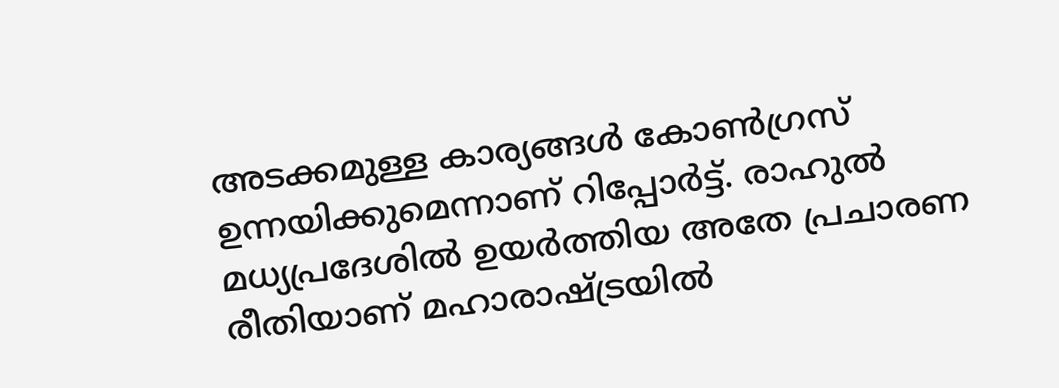അടക്കമുള്ള കാര്യങ്ങള്‍ കോണ്‍ഗ്രസ് ഉന്നയിക്കുമെന്നാണ് റിപ്പോര്‍ട്ട്. രാഹുല്‍ മധ്യപ്രദേശില്‍ ഉയര്‍ത്തിയ അതേ പ്രചാരണ രീതിയാണ് മഹാരാഷ്ട്രയില്‍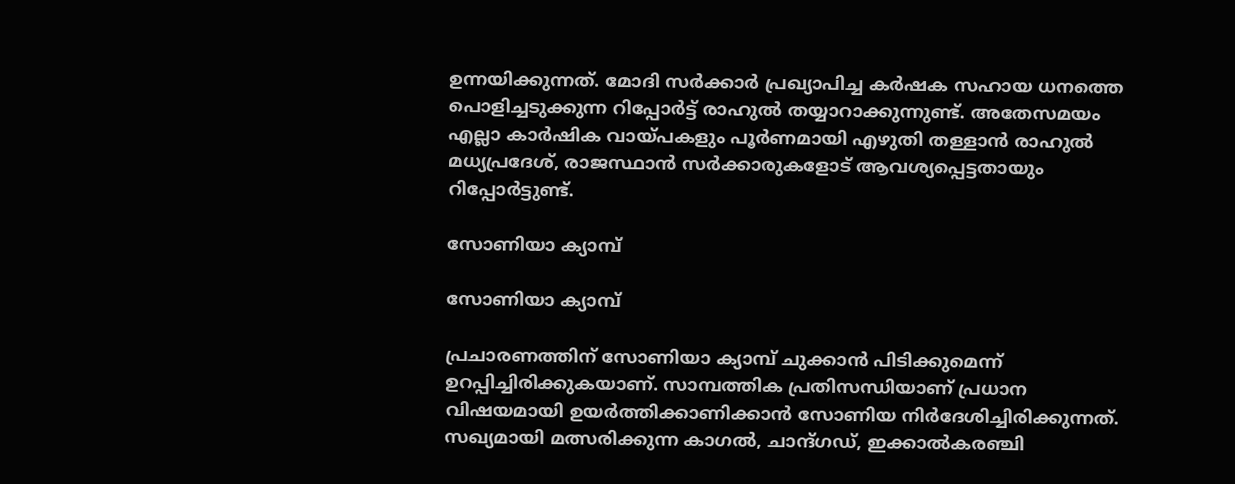ഉന്നയിക്കുന്നത്. മോദി സര്‍ക്കാര്‍ പ്രഖ്യാപിച്ച കര്‍ഷക സഹായ ധനത്തെ പൊളിച്ചടുക്കുന്ന റിപ്പോര്‍ട്ട് രാഹുല്‍ തയ്യാറാക്കുന്നുണ്ട്. അതേസമയം എല്ലാ കാര്‍ഷിക വായ്പകളും പൂര്‍ണമായി എഴുതി തള്ളാന്‍ രാഹുല്‍ മധ്യപ്രദേശ്, രാജസ്ഥാന്‍ സര്‍ക്കാരുകളോട് ആവശ്യപ്പെട്ടതായും റിപ്പോര്‍ട്ടുണ്ട്.

സോണിയാ ക്യാമ്പ്

സോണിയാ ക്യാമ്പ്

പ്രചാരണത്തിന് സോണിയാ ക്യാമ്പ് ചുക്കാന്‍ പിടിക്കുമെന്ന് ഉറപ്പിച്ചിരിക്കുകയാണ്. സാമ്പത്തിക പ്രതിസന്ധിയാണ് പ്രധാന വിഷയമായി ഉയര്‍ത്തിക്കാണിക്കാന്‍ സോണിയ നിര്‍ദേശിച്ചിരിക്കുന്നത്. സഖ്യമായി മത്സരിക്കുന്ന കാഗല്‍, ചാന്ദ്ഗഡ്, ഇക്കാല്‍കരഞ്ചി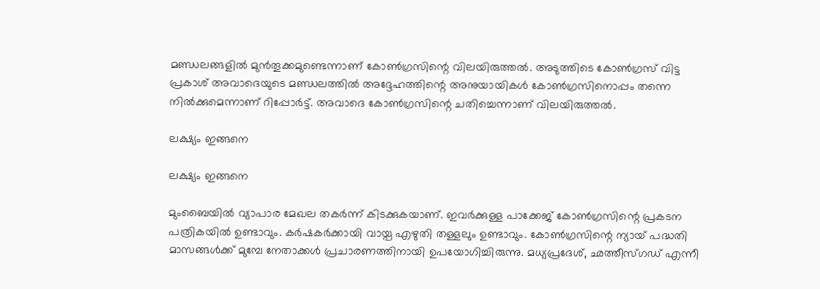മണ്ഡലങ്ങളില്‍ മുന്‍തൂക്കമുണ്ടെന്നാണ് കോണ്‍ഗ്രസിന്റെ വിലയിരുത്തല്‍. അടുത്തിടെ കോണ്‍ഗ്രസ് വിട്ട പ്രകാശ് അവാദെയുടെ മണ്ഡലത്തില്‍ അദ്ദേഹത്തിന്റെ അനുയായികള്‍ കോണ്‍ഗ്രസിനൊപ്പം തന്നെ നില്‍ക്കുമെന്നാണ് റിപ്പോര്‍ട്ട്. അവാദെ കോണ്‍ഗ്രസിന്റെ ചതിച്ചെന്നാണ് വിലയിരുത്തല്‍.

ലക്ഷ്യം ഇങ്ങനെ

ലക്ഷ്യം ഇങ്ങനെ

മുംബൈയില്‍ വ്യാപാര മേഖല തകര്‍ന്ന് കിടക്കുകയാണ്. ഇവര്‍ക്കുള്ള പാക്കേജ് കോണ്‍ഗ്രസിന്റെ പ്രകടന പത്രികയില്‍ ഉണ്ടാവും. കര്‍ഷകര്‍ക്കായി വായ്പ എഴുതി തള്ളലും ഉണ്ടാവും. കോണ്‍ഗ്രസിന്റെ ന്യായ് പദ്ധതി മാസങ്ങള്‍ക്ക് മുമ്പേ നേതാക്കള്‍ പ്രചാരണത്തിനായി ഉപയോഗിച്ചിരുന്നു. മധ്യപ്രദേശ്, ഛത്തീസ്ഗഡ് എന്നീ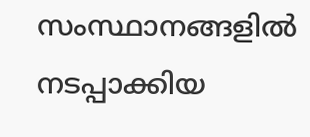സംസ്ഥാനങ്ങളില്‍ നടപ്പാക്കിയ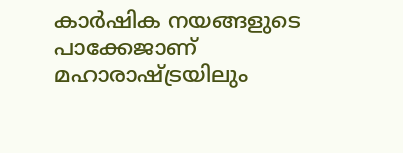കാര്‍ഷിക നയങ്ങളുടെ പാക്കേജാണ് മഹാരാഷ്ട്രയിലും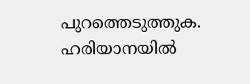പുറത്തെടുത്തുക. ഹരിയാനയില്‍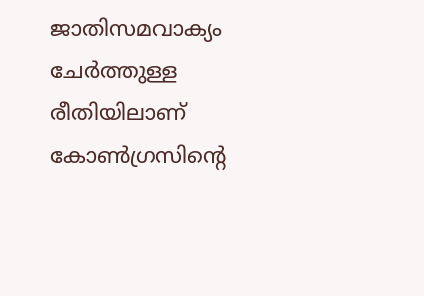ജാതിസമവാക്യം ചേര്‍ത്തുള്ള രീതിയിലാണ് കോണ്‍ഗ്രസിന്റെ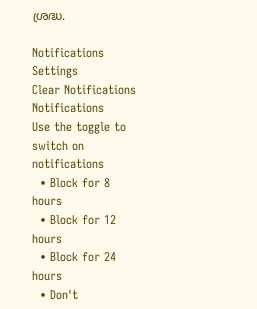ശ്രദ്ധ.

Notifications
Settings
Clear Notifications
Notifications
Use the toggle to switch on notifications
  • Block for 8 hours
  • Block for 12 hours
  • Block for 24 hours
  • Don't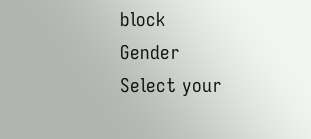block
Gender
Select your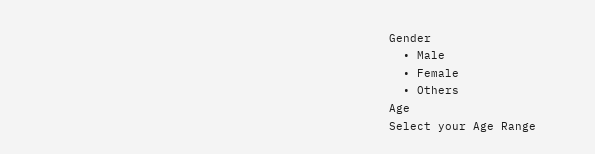Gender
  • Male
  • Female
  • Others
Age
Select your Age Range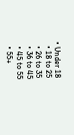• Under 18
  • 18 to 25
  • 26 to 35
  • 36 to 45
  • 45 to 55
  • 55+